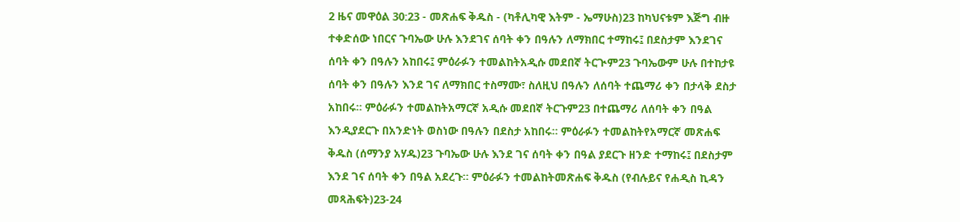2 ዜና መዋዕል 30:23 - መጽሐፍ ቅዱስ - (ካቶሊካዊ እትም - ኤማሁስ)23 ከካህናቱም እጅግ ብዙ ተቀድሰው ነበርና ጉባኤው ሁሉ እንደገና ሰባት ቀን በዓሉን ለማክበር ተማከሩ፤ በደስታም እንደገና ሰባት ቀን በዓሉን አከበሩ፤ ምዕራፉን ተመልከትአዲሱ መደበኛ ትርጒም23 ጉባኤውም ሁሉ በተከታዩ ሰባት ቀን በዓሉን እንደ ገና ለማክበር ተስማሙ፣ ስለዚህ በዓሉን ለሰባት ተጨማሪ ቀን በታላቅ ደስታ አከበሩ። ምዕራፉን ተመልከትአማርኛ አዲሱ መደበኛ ትርጉም23 በተጨማሪ ለሰባት ቀን በዓል እንዲያደርጉ በአንድነት ወስነው በዓሉን በደስታ አከበሩ። ምዕራፉን ተመልከትየአማርኛ መጽሐፍ ቅዱስ (ሰማንያ አሃዱ)23 ጉባኤው ሁሉ እንደ ገና ሰባት ቀን በዓል ያደርጉ ዘንድ ተማከሩ፤ በደስታም እንደ ገና ሰባት ቀን በዓል አደረጉ። ምዕራፉን ተመልከትመጽሐፍ ቅዱስ (የብሉይና የሐዲስ ኪዳን መጻሕፍት)23-24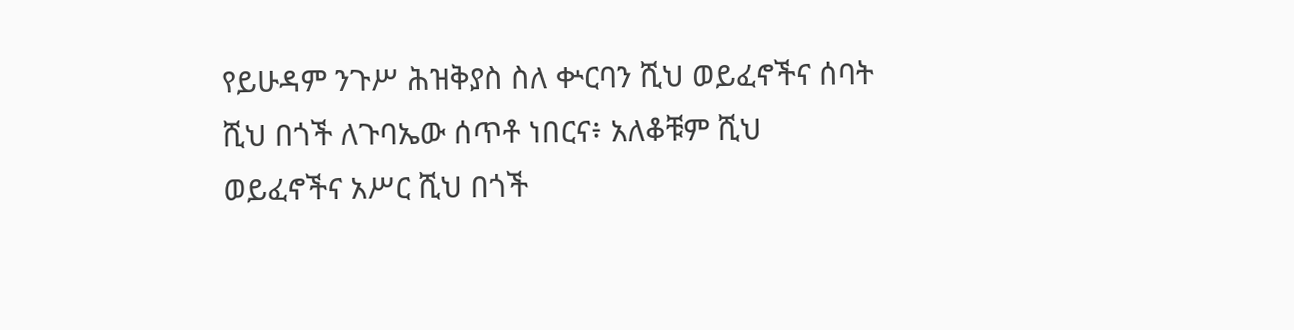የይሁዳም ንጉሥ ሕዝቅያስ ስለ ቍርባን ሺህ ወይፈኖችና ሰባት ሺህ በጎች ለጉባኤው ሰጥቶ ነበርና፥ አለቆቹም ሺህ ወይፈኖችና አሥር ሺህ በጎች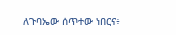ለጉባኤው ሰጥተው ነበርና፥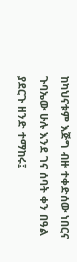ከካህናቱም እጅግ ብዙ ተቀድሰው ነበርና ጉባኤው ሁሉ እንደ ገና ሰባት ቀን በዓል ያደርጉ ዘንድ ተማከሩ፤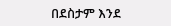በደስታም እንደ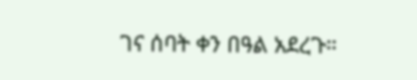ገና ሰባት ቀን በዓል አደረጉ።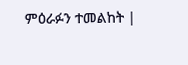ምዕራፉን ተመልከት |